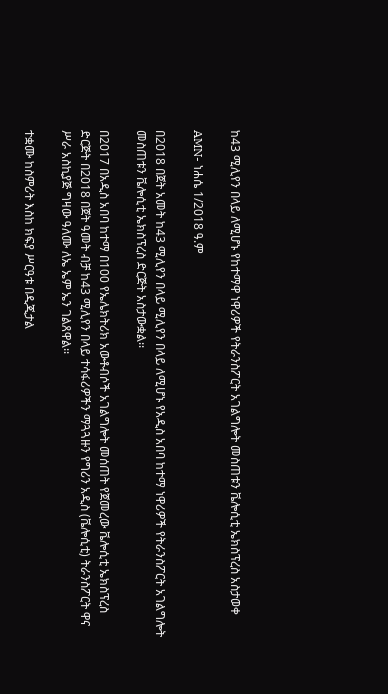ከ43 ሚሊየን በላይ ለሚሆኑ የከተማዋ ነዋሪዎች የትራንስፖርት አገልግሎት መስጠቱን ቬሎሲቲ ኤክስፕረስ አስታወቀ

AMN- ነሐሴ 1/2018 ዓ.ም

በ2018 በጀት አመት ከ43 ሚሊየን በላይ ሚሊየን በላይ ለሚሆኑ የአዲስ አበባ ከተማ ነዋሪዎች የትራንስፖርት አገልግሎት መስጠቱን ቬሎሲቲ ኤክስፕረስ ድርጅት አስታውቋል፡፡

በ2017 በአዲስ አበባ ከተማ በ100 የኤሌክትሪክ አውቶብሶች አገልግሎት መሰጠት የጀመረው ቬሎሲቲ ኤክስፕረስ ድርጅት በ2018 በጀት ዓመት ብቻ ከ43 ሚሊየን በላይ ተሳፋሪዎችን ማጓጓዙን የግሪን አዲስ (ቬሎሲቲ) ትራንስፖርት ዋና ሥራ አስኪያጅ ግዛው ዓለሙ ለኤ ኤም ኤን ገልጸዋል፡፡

ተቋሙ ከስምሪት እስከ ክፍያ ሥርዓቱ በዲጂታል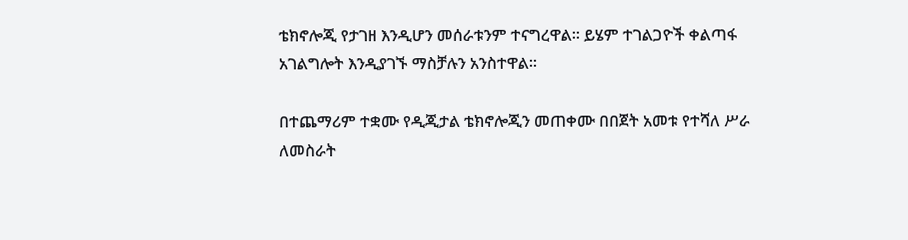ቴክኖሎጂ የታገዘ እንዲሆን መሰራቱንም ተናግረዋል፡፡ ይሄም ተገልጋዮች ቀልጣፋ አገልግሎት እንዲያገኙ ማስቻሉን አንስተዋል፡፡

በተጨማሪም ተቋሙ የዲጂታል ቴክኖሎጂን መጠቀሙ በበጀት አመቱ የተሻለ ሥራ ለመስራት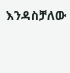እንዳስቻለው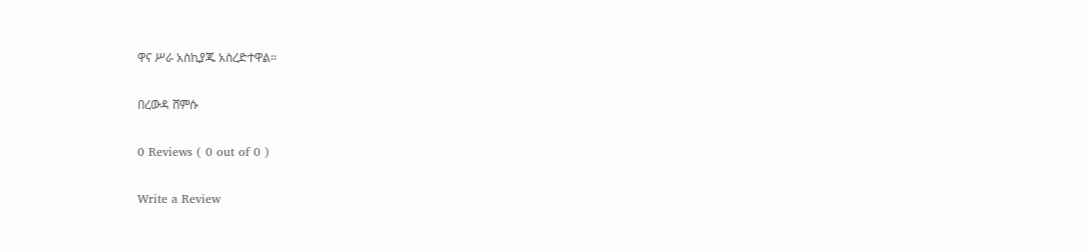ዋና ሥራ አስኪያጁ አስረድተዋል፡፡

በረውዳ ሸምሱ

0 Reviews ( 0 out of 0 )

Write a Review